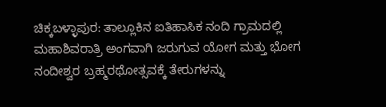ಚಿಕ್ಕಬಳ್ಳಾಪುರ: ತಾಲ್ಲೂಕಿನ ಐತಿಹಾಸಿಕ ನಂದಿ ಗ್ರಾಮದಲ್ಲಿ ಮಹಾಶಿವರಾತ್ರಿ ಅಂಗವಾಗಿ ಜರುಗುವ ಯೋಗ ಮತ್ತು ಭೋಗ ನಂದೀಶ್ವರ ಬ್ರಹ್ಮರಥೋತ್ಸವಕ್ಕೆ ತೇರುಗಳನ್ನು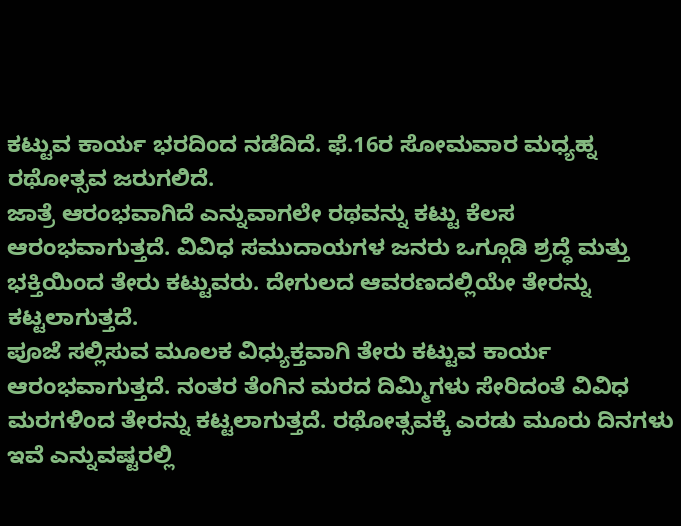ಕಟ್ಟುವ ಕಾರ್ಯ ಭರದಿಂದ ನಡೆದಿದೆ. ಫೆ.16ರ ಸೋಮವಾರ ಮಧ್ಯಹ್ನ ರಥೋತ್ಸವ ಜರುಗಲಿದೆ.
ಜಾತ್ರೆ ಆರಂಭವಾಗಿದೆ ಎನ್ನುವಾಗಲೇ ರಥವನ್ನು ಕಟ್ಟು ಕೆಲಸ ಆರಂಭವಾಗುತ್ತದೆ. ವಿವಿಧ ಸಮುದಾಯಗಳ ಜನರು ಒಗ್ಗೂಡಿ ಶ್ರದ್ಧೆ ಮತ್ತು ಭಕ್ತಿಯಿಂದ ತೇರು ಕಟ್ಟುವರು. ದೇಗುಲದ ಆವರಣದಲ್ಲಿಯೇ ತೇರನ್ನು ಕಟ್ಟಲಾಗುತ್ತದೆ.
ಪೂಜೆ ಸಲ್ಲಿಸುವ ಮೂಲಕ ವಿಧ್ಯುಕ್ತವಾಗಿ ತೇರು ಕಟ್ಟುವ ಕಾರ್ಯ ಆರಂಭವಾಗುತ್ತದೆ. ನಂತರ ತೆಂಗಿನ ಮರದ ದಿಮ್ಮಿಗಳು ಸೇರಿದಂತೆ ವಿವಿಧ ಮರಗಳಿಂದ ತೇರನ್ನು ಕಟ್ಟಲಾಗುತ್ತದೆ. ರಥೋತ್ಸವಕ್ಕೆ ಎರಡು ಮೂರು ದಿನಗಳು ಇವೆ ಎನ್ನುವಷ್ಟರಲ್ಲಿ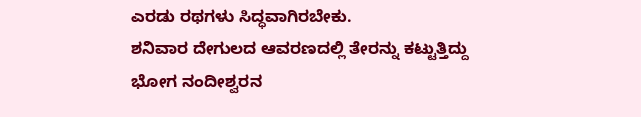ಎರಡು ರಥಗಳು ಸಿದ್ಧವಾಗಿರಬೇಕು.
ಶನಿವಾರ ದೇಗುಲದ ಆವರಣದಲ್ಲಿ ತೇರನ್ನು ಕಟ್ಟುತ್ತಿದ್ದು ಭೋಗ ನಂದೀಶ್ವರನ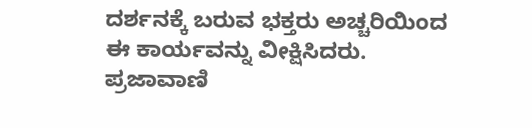ದರ್ಶನಕ್ಕೆ ಬರುವ ಭಕ್ತರು ಅಚ್ಚರಿಯಿಂದ ಈ ಕಾರ್ಯವನ್ನು ವೀಕ್ಷಿಸಿದರು.
ಪ್ರಜಾವಾಣಿ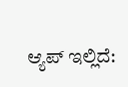ಆ್ಯಪ್ ಇಲ್ಲಿದೆ: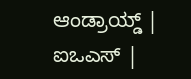ಆಂಡ್ರಾಯ್ಡ್ | ಐಒಎಸ್ |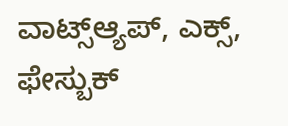ವಾಟ್ಸ್ಆ್ಯಪ್, ಎಕ್ಸ್, ಫೇಸ್ಬುಕ್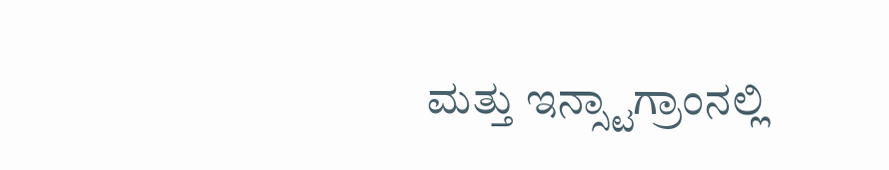ಮತ್ತು ಇನ್ಸ್ಟಾಗ್ರಾಂನಲ್ಲಿ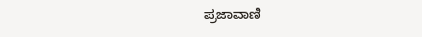ಪ್ರಜಾವಾಣಿ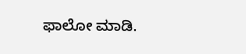ಫಾಲೋ ಮಾಡಿ.